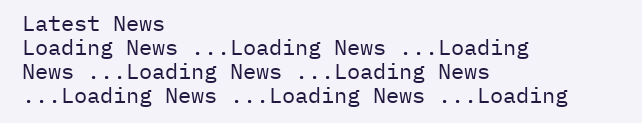Latest News
Loading News ...Loading News ...Loading News ...Loading News ...Loading News ...Loading News ...Loading News ...Loading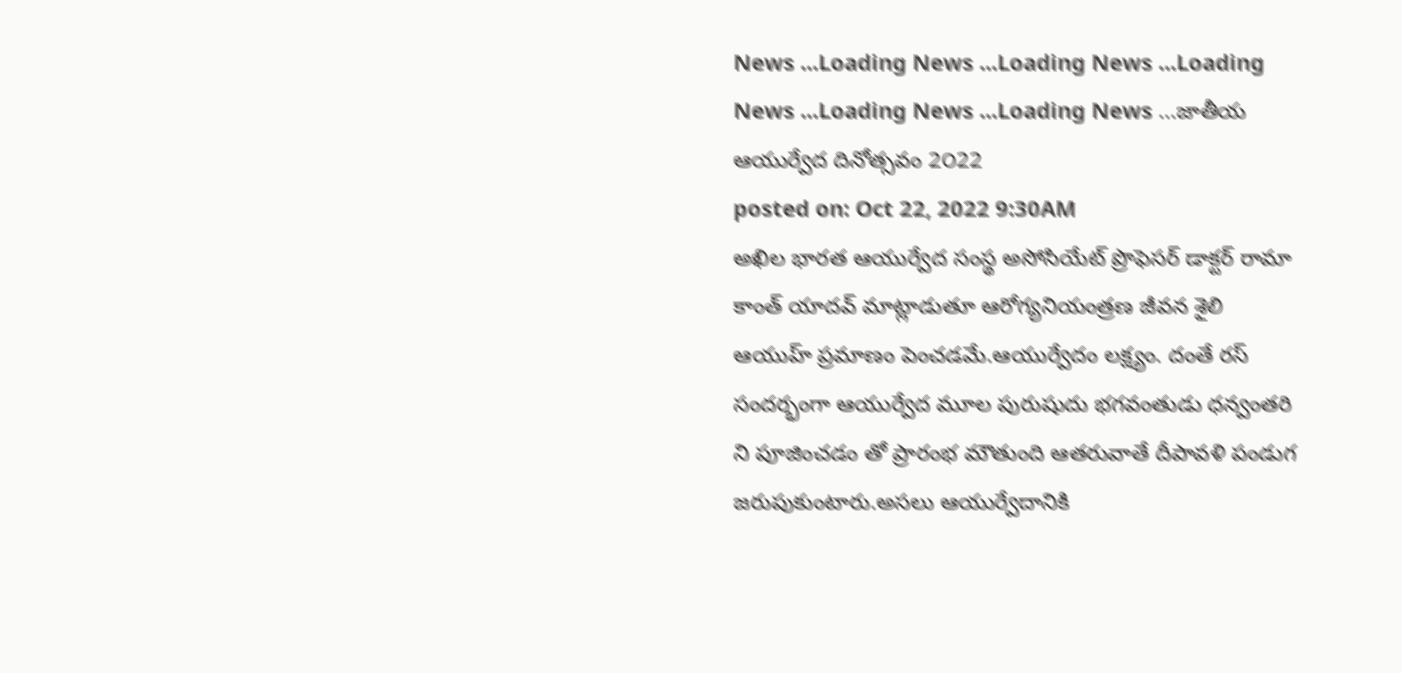News ...Loading News ...Loading News ...Loading News ...Loading News ...Loading News ...జాతీయ ఆయుర్వేద దినోత్సవం 2౦22
posted on: Oct 22, 2022 9:30AM
అఖిల భారత ఆయుర్వేద సంస్థ అసోసియేట్ ప్రొఫెసర్ డాక్టర్ రామా కాంత్ యాదవ్ మాట్లాడుతూ ఆరోగ్యనియంత్రణ జీవన శైలి ఆయుహ్ ప్రమాణం పెంచడమే.ఆయుర్వేదం లక్ష్యం. దంతే రస్ సందర్భంగా ఆయుర్వేద మూల పురుషుదు భగవంతుడు ధన్వంతరి ని పూజించడం తో ప్రారంభ మౌతుంది ఆతరువాతే దీపావళి పండుగ జరుపుకుంటారు.అసలు ఆయుర్వేదానికి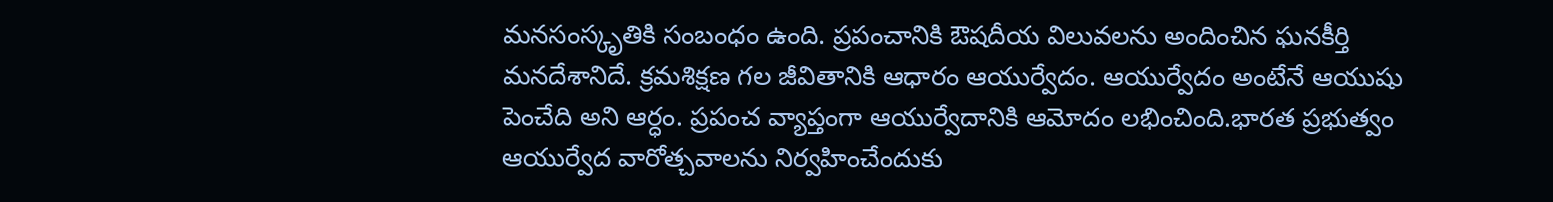మనసంస్కృతికి సంబంధం ఉంది. ప్రపంచానికి ఔషదీయ విలువలను అందించిన ఘనకీర్తి మనదేశానిదే. క్రమశిక్షణ గల జీవితానికి ఆధారం ఆయుర్వేదం. ఆయుర్వేదం అంటేనే ఆయుషు పెంచేది అని ఆర్ధం. ప్రపంచ వ్యాప్తంగా ఆయుర్వేదానికి ఆమోదం లభించింది.భారత ప్రభుత్వం ఆయుర్వేద వారోత్చవాలను నిర్వహించేందుకు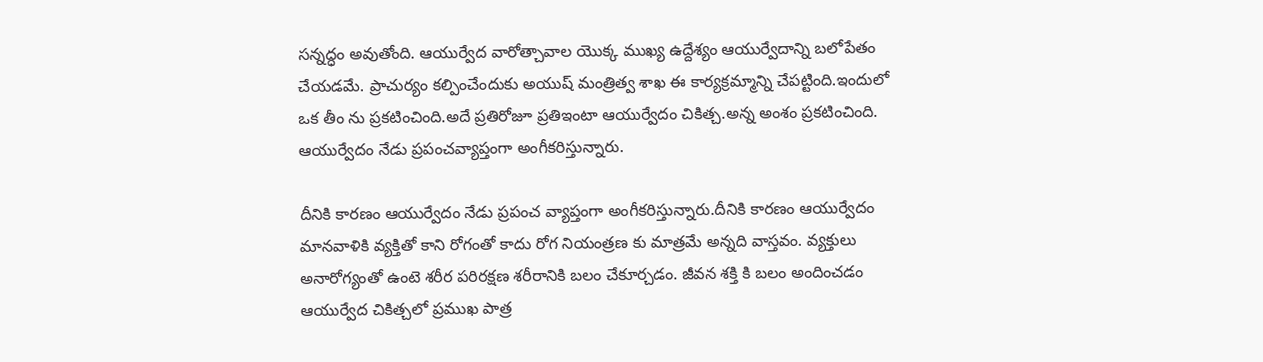సన్నద్ధం అవుతోంది. ఆయుర్వేద వారోత్చావాల యొక్క ముఖ్య ఉద్దేశ్యం ఆయుర్వేదాన్ని బలోపేతం చేయడమే. ప్రాచుర్యం కల్పించేందుకు అయుష్ మంత్రిత్వ శాఖ ఈ కార్యక్రమ్మాన్ని చేపట్టింది.ఇందులో ఒక తీం ను ప్రకటించింది.అదే ప్రతిరోజూ ప్రతిఇంటా ఆయుర్వేదం చికిత్చ.అన్న అంశం ప్రకటించింది. ఆయుర్వేదం నేడు ప్రపంచవ్యాప్తంగా అంగీకరిస్తున్నారు.

దీనికి కారణం ఆయుర్వేదం నేడు ప్రపంచ వ్యాప్తంగా అంగీకరిస్తున్నారు.దీనికి కారణం ఆయుర్వేదం మానవాళికి వ్యక్తితో కాని రోగంతో కాదు రోగ నియంత్రణ కు మాత్రమే అన్నది వాస్తవం. వ్యక్తులు అనారోగ్యంతో ఉంటె శరీర పరిరక్షణ శరీరానికి బలం చేకూర్చడం. జీవన శక్తి కి బలం అందించడం ఆయుర్వేద చికిత్చలో ప్రముఖ పాత్ర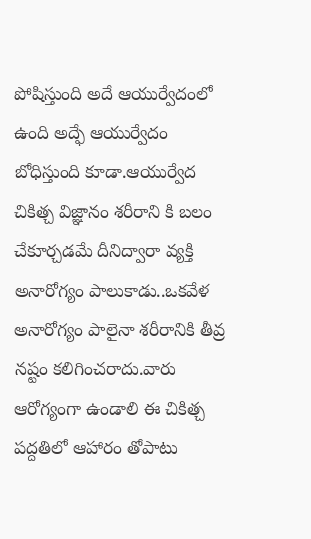పోషిస్తుంది అదే ఆయుర్వేదంలో ఉంది అద్ఫే ఆయుర్వేదం బోధిస్తుంది కూడా.ఆయుర్వేద చికిత్చ విజ్ఞానం శరీరాని కి బలం చేకూర్చడమే దీనిద్వారా వ్యక్తి అనారోగ్యం పాలుకాడు..ఒకవేళ అనారోగ్యం పాలైనా శరీరానికి తీవ్ర నష్టం కలిగించరాదు.వారు ఆరోగ్యంగా ఉండాలి ఈ చికిత్చ పద్దతిలో ఆహారం తోపాటు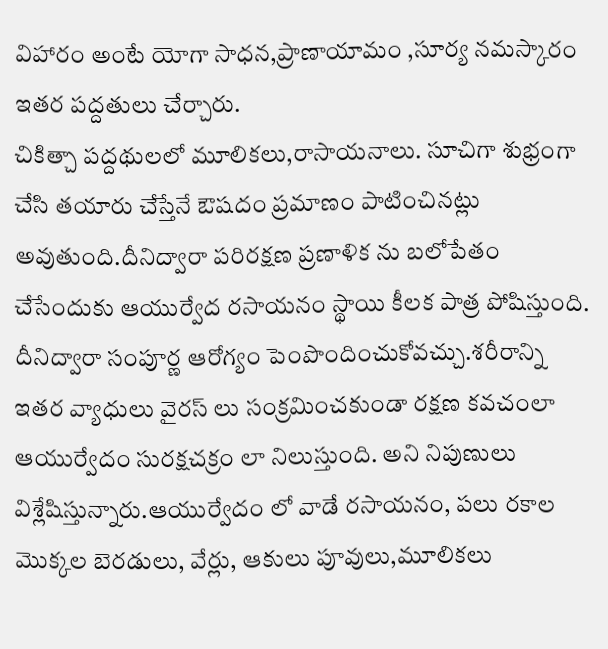విహారం అంటే యోగా సాధన,ప్రాణాయామం ,సూర్య నమస్కారం ఇతర పద్దతులు చేర్చారు.
చికిత్చా పద్దథులలో మూలికలు,రాసాయనాలు. సూచిగా శుభ్రంగా చేసి తయారు చేస్తేనే ఔషదం ప్రమాణం పాటించినట్లు అవుతుంది.దీనిద్వారా పరిరక్షణ ప్రణాళిక ను బలోపేతం చేసేందుకు ఆయుర్వేద రసాయనం స్థాయి కీలక పాత్ర పోషిస్తుంది. దీనిద్వారా సంపూర్ణ ఆరోగ్యం పెంపొందించుకోవచ్చు.శరీరాన్ని ఇతర వ్యాధులు వైరస్ లు సంక్రమించకుండా రక్షణ కవచంలా ఆయుర్వేదం సురక్షచక్రం లా నిలుస్తుంది. అని నిపుణులు విశ్లేషిస్తున్నారు.ఆయుర్వేదం లో వాడే రసాయనం, పలు రకాల మొక్కల బెరడులు, వేర్లు, ఆకులు పూవులు,మూలికలు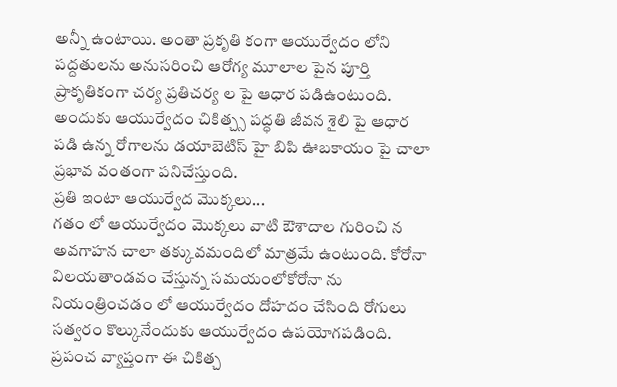అన్నీ ఉంటాయి. అంతా ప్రకృతి కంగా ఆయుర్వేదం లోని పద్దతులను అనుసరించి ఆరోగ్య మూలాల పైన పూర్తి ప్రాకృతికంగా చర్య ప్రతిచర్య ల పై ఆధార పడిఉంటుంది. అందుకు ఆయుర్వేదం చికిత్చ్స పద్ధతి జీవన శైలి పై ఆధార పడి ఉన్న రోగాలను డయాబెటిస్ హై బిపి ఊబకాయం పై చాలా ప్రభావ వంతంగా పనిచేస్తుంది.
ప్రతి ఇంటా ఆయుర్వేద మొక్కలు...
గతం లో ఆయుర్వేదం మొక్కలు వాటి ఔశాదాల గురించి న అవగాహన చాలా తక్కువమందిలో మాత్రమే ఉంటుంది. కోరోనా విలయతాండవం చేస్తున్న సమయంలోకోరోనా ను నియంత్రించడం లో ఆయుర్వేదం దోహదం చేసింది రోగులు సత్వరం కొల్కునేందుకు ఆయుర్వేదం ఉపయోగపడింది. ప్రపంచ వ్యాప్తంగా ఈ చికిత్చ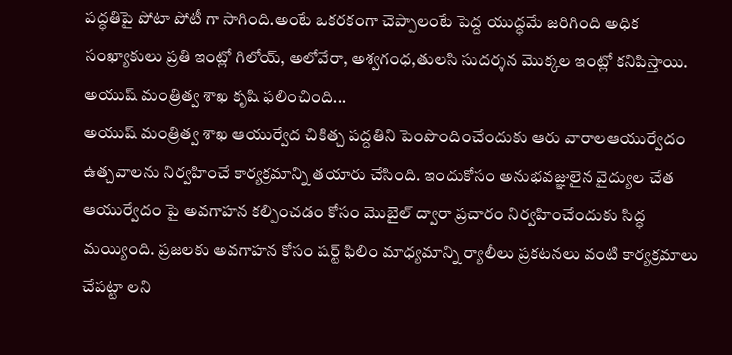పద్ధతిపై పోటా పోటీ గా సాగింది.అంటే ఒకరకంగా చెప్పాలంటే పెద్ద యుద్ధమే జరిగింది అధిక సంఖ్యాకులు ప్రతి ఇంట్లో గిలోయ్, అలోవేరా, అశ్వగంధ,తులసి సుదర్శన మొక్కల ఇంట్లో కనిపిస్తాయి.
అయుష్ మంత్రిత్వ శాఖ కృషి ఫలించింది...
అయుష్ మంత్రిత్వ శాఖ ఆయుర్వేద చికిత్చ పద్దతిని పెంపొందించేందుకు ఆరు వారాలఆయుర్వేదం ఉత్చవాలను నిర్వహించే కార్యక్రమాన్ని తయారు చేసింది. ఇందుకోసం అనుభవజ్ఞులైన వైద్యుల చేత ఆయుర్వేదం పై అవగాహన కల్పించడం కోసం మొబైల్ ద్వారా ప్రచారం నిర్వహించేందుకు సిద్ధ మయ్యింది. ప్రజలకు అవగాహన కోసం షర్ట్ ఫిలిం మాధ్యమాన్ని ర్యాలీలు ప్రకటనలు వంటి కార్యక్రమాలు చేపట్టా లని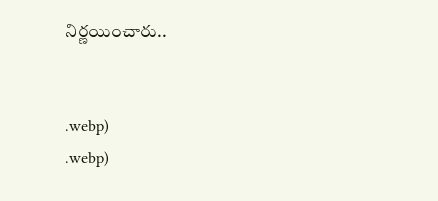నిర్ణయించారు..


.webp)
.webp)